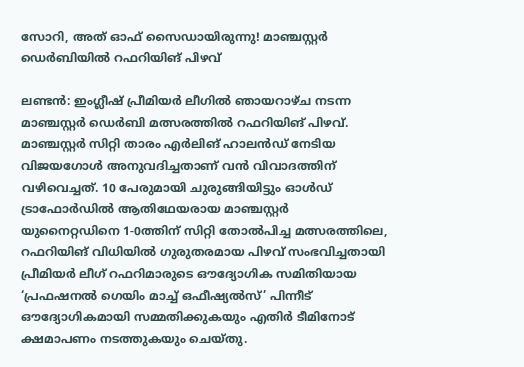സോറി, അത് ഓഫ് സൈഡായിരുന്നു! മാഞ്ചസ്റ്റർ ഡെർബിയിൽ റഫറിയിങ് പിഴവ്

ലണ്ടൻ: ഇംഗ്ലീഷ് പ്രീമിയർ ലീഗിൽ ഞായറാഴ്ച നടന്ന മാഞ്ചസ്റ്റർ ഡെർബി മത്സരത്തിൽ റഫറിയിങ് പിഴവ്. മാഞ്ചസ്റ്റർ സിറ്റി താരം എർലിങ് ഹാലൻഡ് നേടിയ വിജയഗോൾ അനുവദിച്ചതാണ് വൻ വിവാദത്തിന് വഴിവെച്ചത്. 10 പേരുമായി ചുരുങ്ങിയിട്ടും ഓൾഡ് ട്രാഫോർഡിൽ ആതിഥേയരായ മാഞ്ചസ്റ്റർ യുനൈറ്റഡിനെ 1-0ത്തിന് സിറ്റി തോൽപിച്ച മത്സരത്തിലെ, റഫറിയിങ് വിധിയിൽ ഗുരുതരമായ പിഴവ് സംഭവിച്ചതായി പ്രീമിയർ ലീഗ് റഫറിമാരുടെ ഔദ്യോഗിക സമിതിയായ ‘പ്രഫഷനൽ ഗെയിം മാച്ച് ഒഫീഷ്യൽസ്’ പിന്നീട് ഔദ്യോഗികമായി സമ്മതിക്കുകയും എതിർ ടീമിനോട് ക്ഷമാപണം നടത്തുകയും ചെയ്തു.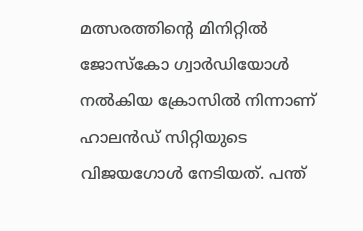മത്സരത്തിന്റെ മിനിറ്റിൽ ജോസ്‌കോ ഗ്വാർഡിയോൾ നൽകിയ ക്രോസിൽ നിന്നാണ് ഹാലൻഡ് സിറ്റിയുടെ വിജയഗോൾ നേടിയത്. പന്ത്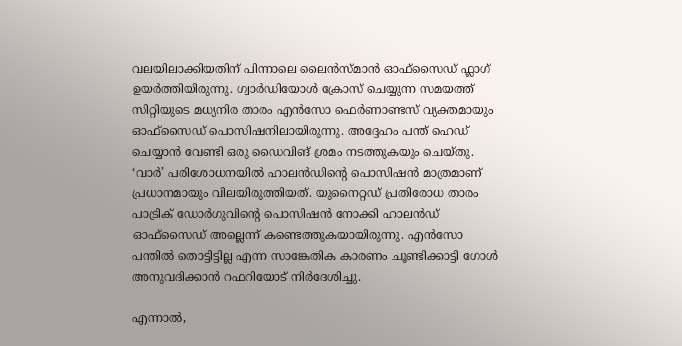വലയിലാക്കിയതിന് പിന്നാലെ ലൈൻസ്മാൻ ഓഫ്‌സൈഡ് ഫ്ലാഗ് ഉയർത്തിയിരുന്നു. ഗ്വാർഡിയോൾ ക്രോസ് ചെയ്യുന്ന സമയത്ത് സിറ്റിയുടെ മധ്യനിര താരം എൻസോ ഫെർണാണ്ടസ് വ്യക്തമായും ഓഫ്‌സൈഡ് പൊസിഷനിലായിരുന്നു. അദ്ദേഹം പന്ത് ഹെഡ് ചെയ്യാൻ വേണ്ടി ഒരു ഡൈവിങ് ശ്രമം നടത്തുകയും ചെയ്തു. ‘വാർ’ പരിശോധനയിൽ ഹാലൻഡിന്റെ പൊസിഷൻ മാത്രമാണ് പ്രധാനമായും വിലയിരുത്തിയത്. യുനൈറ്റഡ് പ്രതിരോധ താരം പാട്രിക് ഡോർഗുവിന്റെ പൊസിഷൻ നോക്കി ഹാലൻഡ് ഓഫ്‌സൈഡ് അല്ലെന്ന് കണ്ടെത്തുകയായിരുന്നു. എൻസോ പന്തിൽ തൊട്ടിട്ടില്ല എന്ന സാങ്കേതിക കാരണം ചൂണ്ടിക്കാട്ടി ഗോൾ അനുവദിക്കാൻ റഫറിയോട് നിർദേശിച്ചു.

എന്നാൽ,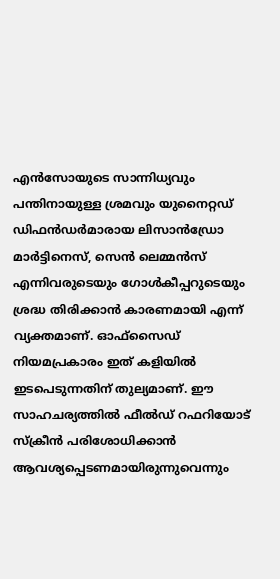എൻസോയുടെ സാന്നിധ്യവും പന്തിനായുള്ള ശ്രമവും യുനൈറ്റഡ് ഡിഫൻഡർമാരായ ലിസാൻഡ്രോ മാർട്ടിനെസ്, സെൻ ലെമ്മൻസ് എന്നിവരുടെയും ഗോൾകീപ്പറുടെയും ശ്രദ്ധ തിരിക്കാൻ കാരണമായി എന്ന് വ്യക്തമാണ്. ഓഫ്‌സൈഡ് നിയമപ്രകാരം ഇത് കളിയിൽ ഇടപെടുന്നതിന് തുല്യമാണ്. ഈ സാഹചര്യത്തിൽ ഫീൽഡ് റഫറിയോട് സ്ക്രീൻ പരിശോധിക്കാൻ ആവശ്യപ്പെടണമായിരുന്നുവെന്നും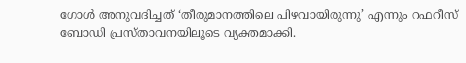ഗോൾ അനുവദിച്ചത് ‘തീരുമാനത്തിലെ പിഴവായിരുന്നു’ എന്നും റഫറീസ് ബോഡി പ്രസ്താവനയിലൂടെ വ്യക്തമാക്കി.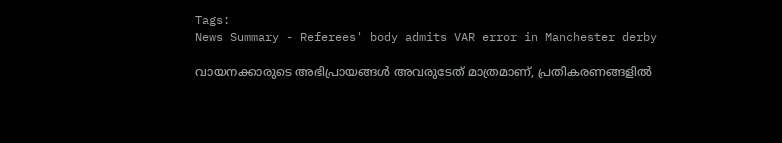Tags:
News Summary - Referees' body admits VAR error in Manchester derby

വായനക്കാരുടെ അഭിപ്രായങ്ങള്‍ അവരുടേത് മാത്രമാണ്, പ്രതികരണങ്ങളിൽ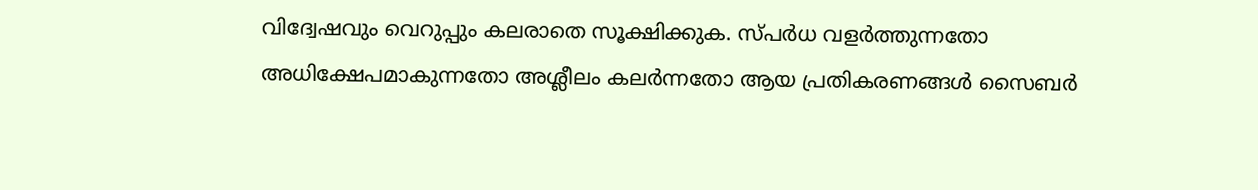വിദ്വേഷവും വെറുപ്പും കലരാതെ സൂക്ഷിക്കുക. സ്പർധ വളർത്തുന്നതോ അധിക്ഷേപമാകുന്നതോ അശ്ലീലം കലർന്നതോ ആയ പ്രതികരണങ്ങൾ സൈബർ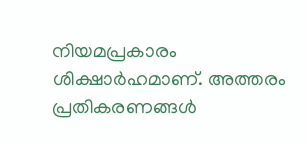നിയമപ്രകാരം ശിക്ഷാർഹമാണ്. അത്തരം പ്രതികരണങ്ങൾ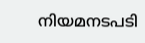നിയമനടപടി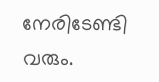നേരിടേണ്ടി വരും.